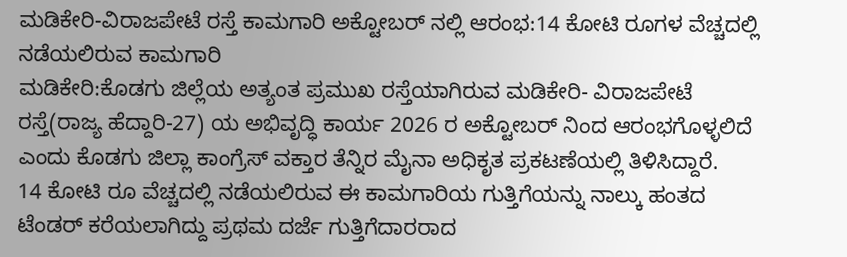ಮಡಿಕೇರಿ-ವಿರಾಜಪೇಟೆ ರಸ್ತೆ ಕಾಮಗಾರಿ ಅಕ್ಟೋಬರ್ ನಲ್ಲಿ ಆರಂಭ:14 ಕೋಟಿ ರೂಗಳ ವೆಚ್ಚದಲ್ಲಿ ನಡೆಯಲಿರುವ ಕಾಮಗಾರಿ
ಮಡಿಕೇರಿ:ಕೊಡಗು ಜಿಲ್ಲೆಯ ಅತ್ಯಂತ ಪ್ರಮುಖ ರಸ್ತೆಯಾಗಿರುವ ಮಡಿಕೇರಿ- ವಿರಾಜಪೇಟೆ ರಸ್ತೆ(ರಾಜ್ಯ ಹೆದ್ದಾರಿ-27) ಯ ಅಭಿವೃದ್ಧಿ ಕಾರ್ಯ 2026 ರ ಅಕ್ಟೋಬರ್ ನಿಂದ ಆರಂಭಗೊಳ್ಳಲಿದೆ ಎಂದು ಕೊಡಗು ಜಿಲ್ಲಾ ಕಾಂಗ್ರೆಸ್ ವಕ್ತಾರ ತೆನ್ನಿರ ಮೈನಾ ಅಧಿಕೃತ ಪ್ರಕಟಣೆಯಲ್ಲಿ ತಿಳಿಸಿದ್ದಾರೆ.
14 ಕೋಟಿ ರೂ ವೆಚ್ಚದಲ್ಲಿ ನಡೆಯಲಿರುವ ಈ ಕಾಮಗಾರಿಯ ಗುತ್ತಿಗೆಯನ್ನು ನಾಲ್ಕು ಹಂತದ ಟೆಂಡರ್ ಕರೆಯಲಾಗಿದ್ದು ಪ್ರಥಮ ದರ್ಜೆ ಗುತ್ತಿಗೆದಾರರಾದ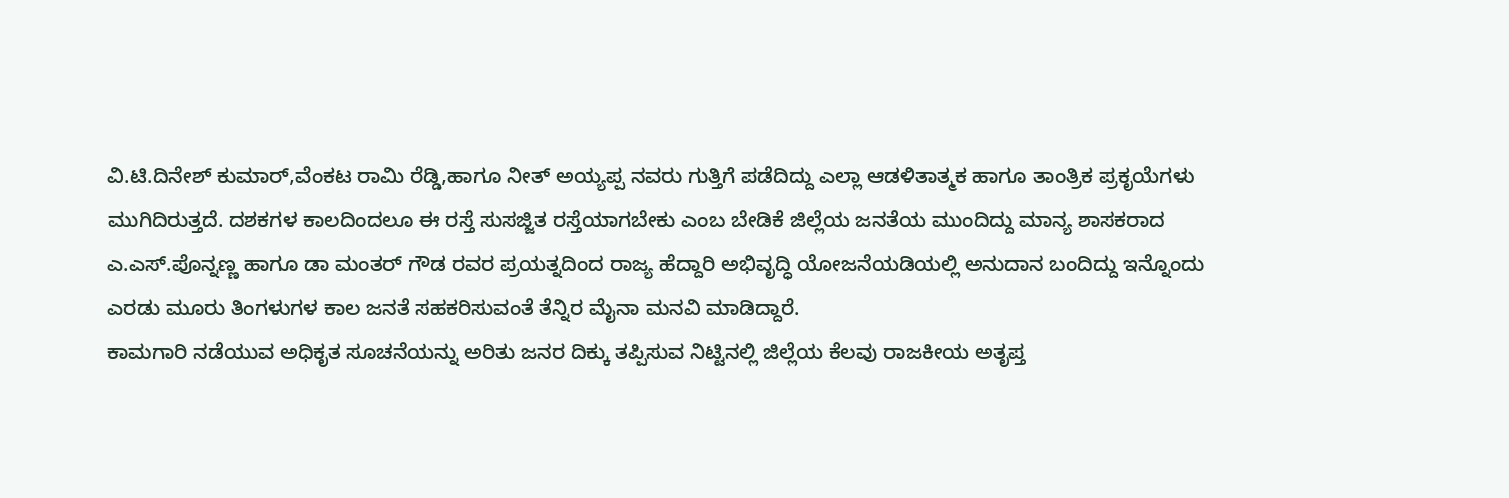ವಿ.ಟಿ.ದಿನೇಶ್ ಕುಮಾರ್,ವೆಂಕಟ ರಾಮಿ ರೆಡ್ಡಿ,ಹಾಗೂ ನೀತ್ ಅಯ್ಯಪ್ಪ ನವರು ಗುತ್ತಿಗೆ ಪಡೆದಿದ್ದು ಎಲ್ಲಾ ಆಡಳಿತಾತ್ಮಕ ಹಾಗೂ ತಾಂತ್ರಿಕ ಪ್ರಕೃಯೆಗಳು ಮುಗಿದಿರುತ್ತದೆ. ದಶಕಗಳ ಕಾಲದಿಂದಲೂ ಈ ರಸ್ತೆ ಸುಸಜ್ಜಿತ ರಸ್ತೆಯಾಗಬೇಕು ಎಂಬ ಬೇಡಿಕೆ ಜಿಲ್ಲೆಯ ಜನತೆಯ ಮುಂದಿದ್ದು ಮಾನ್ಯ ಶಾಸಕರಾದ ಎ.ಎಸ್.ಪೊನ್ನಣ್ಣ ಹಾಗೂ ಡಾ ಮಂತರ್ ಗೌಡ ರವರ ಪ್ರಯತ್ನದಿಂದ ರಾಜ್ಯ ಹೆದ್ದಾರಿ ಅಭಿವೃದ್ಧಿ ಯೋಜನೆಯಡಿಯಲ್ಲಿ ಅನುದಾನ ಬಂದಿದ್ದು ಇನ್ನೊಂದು ಎರಡು ಮೂರು ತಿಂಗಳುಗಳ ಕಾಲ ಜನತೆ ಸಹಕರಿಸುವಂತೆ ತೆನ್ನಿರ ಮೈನಾ ಮನವಿ ಮಾಡಿದ್ದಾರೆ.
ಕಾಮಗಾರಿ ನಡೆಯುವ ಅಧಿಕೃತ ಸೂಚನೆಯನ್ನು ಅರಿತು ಜನರ ದಿಕ್ಕು ತಪ್ಪಿಸುವ ನಿಟ್ಟಿನಲ್ಲಿ ಜಿಲ್ಲೆಯ ಕೆಲವು ರಾಜಕೀಯ ಅತೃಪ್ತ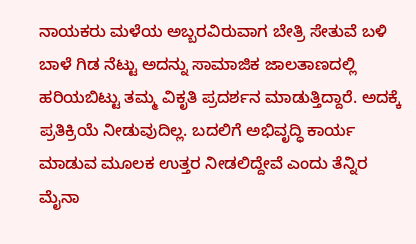ನಾಯಕರು ಮಳೆಯ ಅಬ್ಬರವಿರುವಾಗ ಬೇತ್ರಿ ಸೇತುವೆ ಬಳಿ ಬಾಳೆ ಗಿಡ ನೆಟ್ಟು ಅದನ್ನು ಸಾಮಾಜಿಕ ಜಾಲತಾಣದಲ್ಲಿ ಹರಿಯಬಿಟ್ಟು ತಮ್ಮ ವಿಕೃತಿ ಪ್ರದರ್ಶನ ಮಾಡುತ್ತಿದ್ದಾರೆ. ಅದಕ್ಕೆ ಪ್ರತಿಕ್ರಿಯೆ ನೀಡುವುದಿಲ್ಲ. ಬದಲಿಗೆ ಅಭಿವೃದ್ಧಿ ಕಾರ್ಯ ಮಾಡುವ ಮೂಲಕ ಉತ್ತರ ನೀಡಲಿದ್ದೇವೆ ಎಂದು ತೆನ್ನಿರ ಮೈನಾ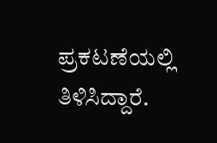ಪ್ರಕಟಣೆಯಲ್ಲಿ ತಿಳಿಸಿದ್ದಾರೆ.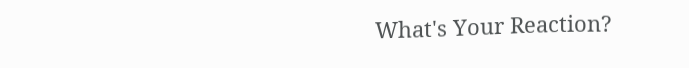What's Your Reaction?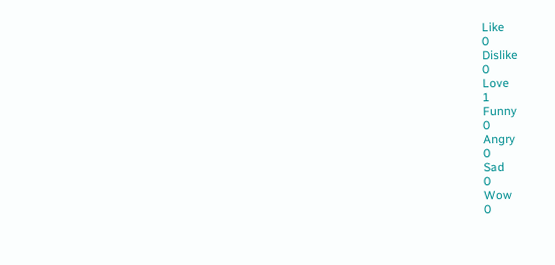Like
0
Dislike
0
Love
1
Funny
0
Angry
0
Sad
0
Wow
0